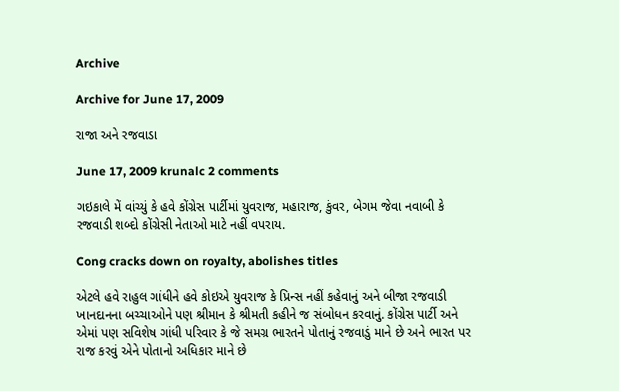Archive

Archive for June 17, 2009

રાજા અને રજવાડા

June 17, 2009 krunalc 2 comments

ગઇકાલે મેં વાંચ્યું કે હવે કોંગ્રેસ પાર્ટીમાં યુવરાજ, મહારાજ, કુંવર, બેગમ જેવા નવાબી કે રજવાડી શબ્દો કોંગ્રેસી નેતાઓ માટે નહીં વપરાય.

Cong cracks down on royalty, abolishes titles

એટલે હવે રાહુલ ગાંધીને હવે કોઇએ યુવરાજ કે પ્રિન્સ નહીં કહેવાનું અને બીજા રજવાડી ખાનદાનના બચ્ચાઓને પણ શ્રીમાન કે શ્રીમતી કહીને જ સંબોધન કરવાનું. કોંગ્રેસ પાર્ટી અને એમાં પણ સવિશેષ ગાંધી પરિવાર કે જે સમગ્ર ભારતને પોતાનું રજવાડું માને છે અને ભારત પર રાજ કરવું એને પોતાનો અધિકાર માને છે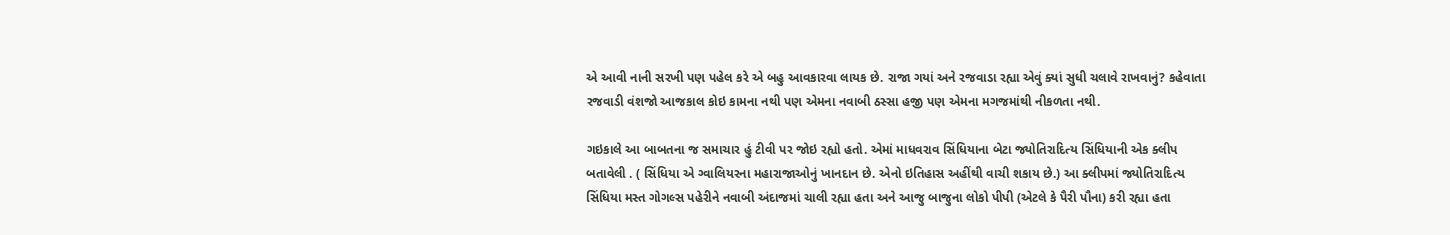એ આવી નાની સરખી પણ પહેલ કરે એ બહુ આવકારવા લાયક છે. રાજા ગયાં અને રજવાડા રહ્યા એવું ક્યાં સુધી ચલાવે રાખવાનું? કહેવાતા રજવાડી વંશજો આજકાલ કોઇ કામના નથી પણ એમના નવાબી ઠસ્સા હજી પણ એમના મગજમાંથી નીકળતા નથી.

ગઇકાલે આ બાબતના જ સમાચાર હું ટીવી પર જોઇ રહ્યો હતો. એમાં માધવરાવ સિંધિયાના બેટા જ્યોતિરાદિત્ય સિંધિયાની એક ક્લીપ બતાવેલી . ( સિંધિયા એ ગ્વાલિયરના મહારાજાઓનું ખાનદાન છે. એનો ઇતિહાસ અહીંથી વાચી શકાય છે.) આ ક્લીપમાં જ્યોતિરાદિત્ય સિંધિયા મસ્ત ગોગલ્સ પહેરીને નવાબી અંદાજમાં ચાલી રહ્યા હતા અને આજુ બાજુના લોકો પીપી (એટલે કે પૈરી પૌના) કરી રહ્યા હતા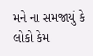મને ના સમજાયું કે લોકો કેમ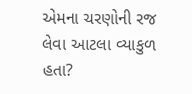એમના ચરણોની રજ લેવા આટલા વ્યાકુળ હતા?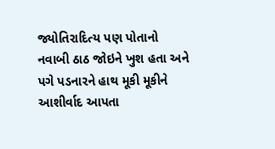જ્યોતિરાદિત્ય પણ પોતાનો નવાબી ઠાઠ જોઇને ખુશ હતા અને પગે પડનારને હાથ મૂકી મૂકીને આશીર્વાદ આપતા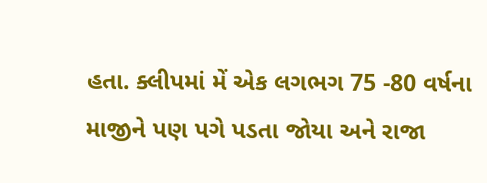હતા. ક્લીપમાં મેં એક લગભગ 75 -80 વર્ષના માજીને પણ પગે પડતા જોયા અને રાજા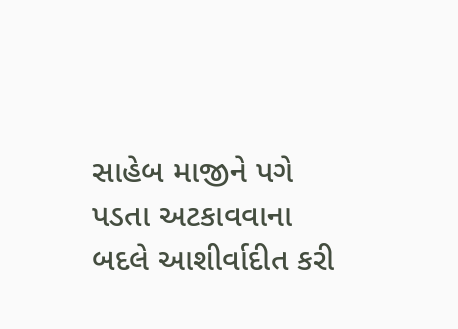સાહેબ માજીને પગે પડતા અટકાવવાના બદલે આશીર્વાદીત કરી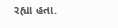રહ્યા હતા.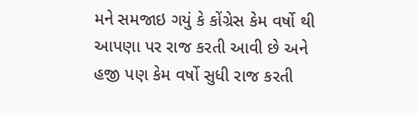મને સમજાઇ ગયું કે કોંગ્રેસ કેમ વર્ષો થી આપણા પર રાજ કરતી આવી છે અને હજી પણ કેમ વર્ષો સુધી રાજ કરતી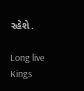રહેશે.

Long live Kings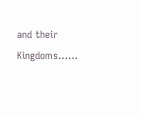and their Kingdoms……